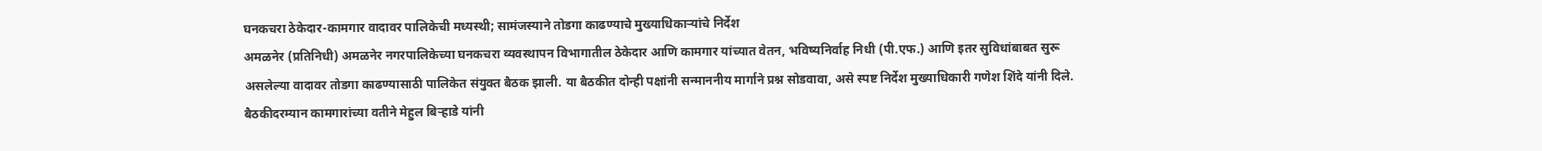घनकचरा ठेकेदार-कामगार वादावर पालिकेची मध्यस्थी; सामंजस्याने तोडगा काढण्याचे मुख्याधिकाऱ्यांचे निर्देश
अमळनेर (प्रतिनिधी) अमळनेर नगरपालिकेच्या घनकचरा व्यवस्थापन विभागातील ठेकेदार आणि कामगार यांच्यात वेतन, भविष्यनिर्वाह निधी (पी.एफ.) आणि इतर सुविधांबाबत सुरू असलेल्या वादावर तोडगा काढण्यासाठी पालिकेत संयुक्त बैठक झाली. या बैठकीत दोन्ही पक्षांनी सन्माननीय मार्गाने प्रश्न सोडवावा, असे स्पष्ट निर्देश मुख्याधिकारी गणेश शिंदे यांनी दिले.
बैठकीदरम्यान कामगारांच्या वतीने मेहुल बिऱ्हाडे यांनी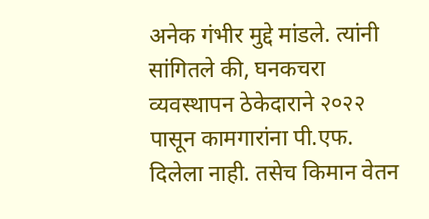अनेक गंभीर मुद्दे मांडले. त्यांनी सांगितले की, घनकचरा व्यवस्थापन ठेकेदाराने २०२२ पासून कामगारांना पी.एफ. दिलेला नाही. तसेच किमान वेतन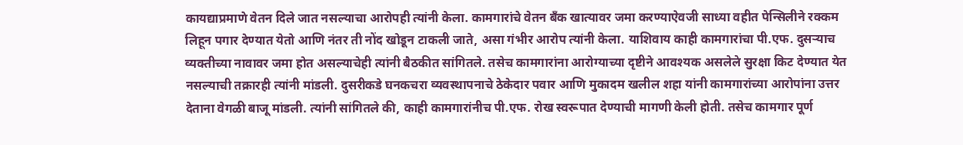कायद्याप्रमाणे वेतन दिले जात नसल्याचा आरोपही त्यांनी केला. कामगारांचे वेतन बँक खात्यावर जमा करण्याऐवजी साध्या वहीत पेन्सिलीने रक्कम लिहून पगार देण्यात येतो आणि नंतर ती नोंद खोडून टाकली जाते, असा गंभीर आरोप त्यांनी केला. याशिवाय काही कामगारांचा पी.एफ. दुसऱ्याच व्यक्तीच्या नावावर जमा होत असल्याचेही त्यांनी बैठकीत सांगितले. तसेच कामगारांना आरोग्याच्या दृष्टीने आवश्यक असलेले सुरक्षा किट देण्यात येत नसल्याची तक्रारही त्यांनी मांडली. दुसरीकडे घनकचरा व्यवस्थापनाचे ठेकेदार पवार आणि मुकादम खलील शहा यांनी कामगारांच्या आरोपांना उत्तर देताना वेगळी बाजू मांडली. त्यांनी सांगितले की, काही कामगारांनीच पी.एफ. रोख स्वरूपात देण्याची मागणी केली होती. तसेच कामगार पूर्ण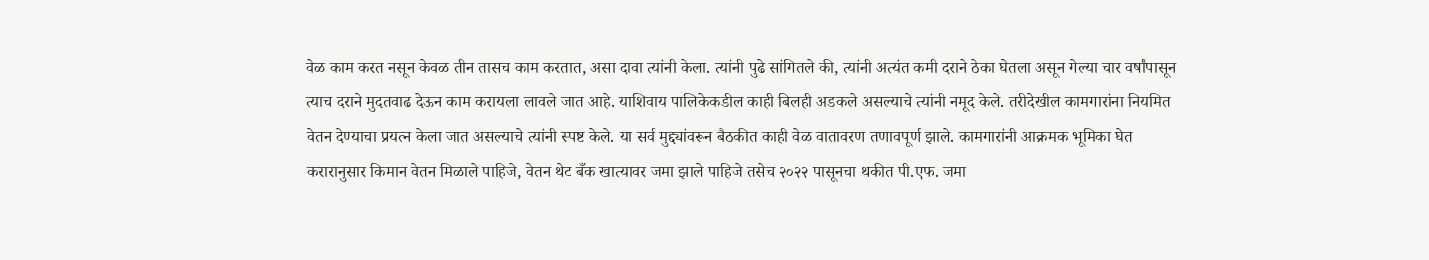वेळ काम करत नसून केवळ तीन तासच काम करतात, असा दावा त्यांनी केला. त्यांनी पुढे सांगितले की, त्यांनी अत्यंत कमी दराने ठेका घेतला असून गेल्या चार वर्षांपासून त्याच दराने मुदतवाढ देऊन काम करायला लावले जात आहे. याशिवाय पालिकेकडील काही बिलही अडकले असल्याचे त्यांनी नमूद केले. तरीदेखील कामगारांना नियमित वेतन देण्याचा प्रयत्न केला जात असल्याचे त्यांनी स्पष्ट केले. या सर्व मुद्द्यांवरून बैठकीत काही वेळ वातावरण तणावपूर्ण झाले. कामगारांनी आक्रमक भूमिका घेत करारानुसार किमान वेतन मिळाले पाहिजे, वेतन थेट बँक खात्यावर जमा झाले पाहिजे तसेच २०२२ पासूनचा थकीत पी.एफ. जमा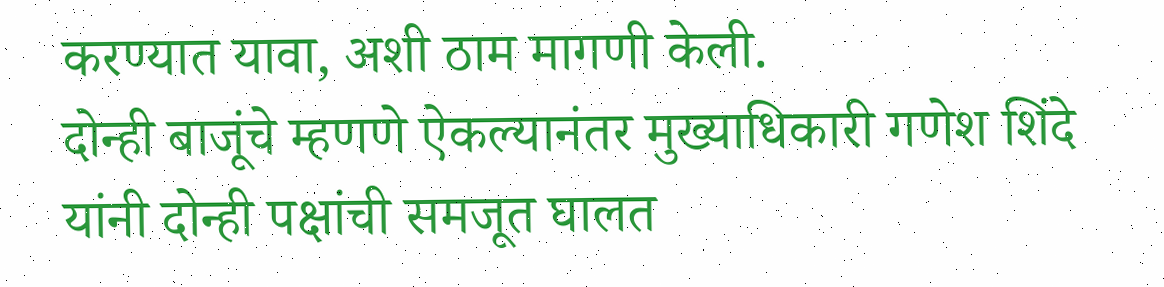करण्यात यावा, अशी ठाम मागणी केली.
दोन्ही बाजूंचे म्हणणे ऐकल्यानंतर मुख्याधिकारी गणेश शिंदे यांनी दोन्ही पक्षांची समजूत घालत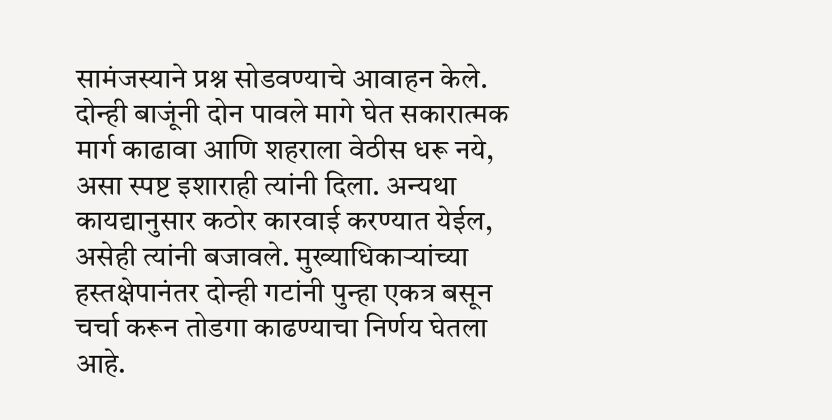सामंजस्याने प्रश्न सोडवण्याचे आवाहन केले. दोन्ही बाजूंनी दोन पावले मागे घेत सकारात्मक मार्ग काढावा आणि शहराला वेठीस धरू नये, असा स्पष्ट इशाराही त्यांनी दिला. अन्यथा कायद्यानुसार कठोर कारवाई करण्यात येईल, असेही त्यांनी बजावले. मुख्याधिकाऱ्यांच्या हस्तक्षेपानंतर दोन्ही गटांनी पुन्हा एकत्र बसून चर्चा करून तोडगा काढण्याचा निर्णय घेतला आहे.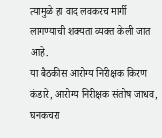त्यामुळे हा वाद लवकरच मार्गी लागण्याची शक्यता व्यक्त केली जात आहे.
या बैठकीस आरोग्य निरीक्षक किरण कंडारे, आरोग्य निरीक्षक संतोष जाधव, घनकचरा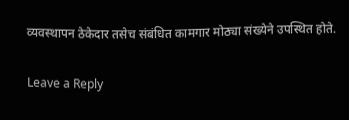व्यवस्थापन ठेकेदार तसेच संबंधित कामगार मोठ्या संख्येने उपस्थित होते.

Leave a Reply